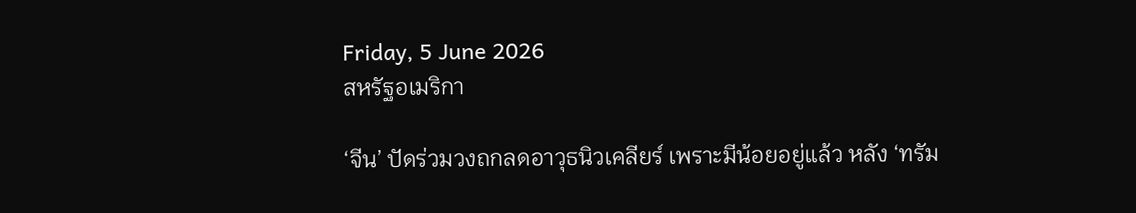Friday, 5 June 2026
สหรัฐอเมริกา

‘จีน’ ปัดร่วมวงถกลดอาวุธนิวเคลียร์ เพราะมีน้อยอยู่แล้ว หลัง ‘ทรัม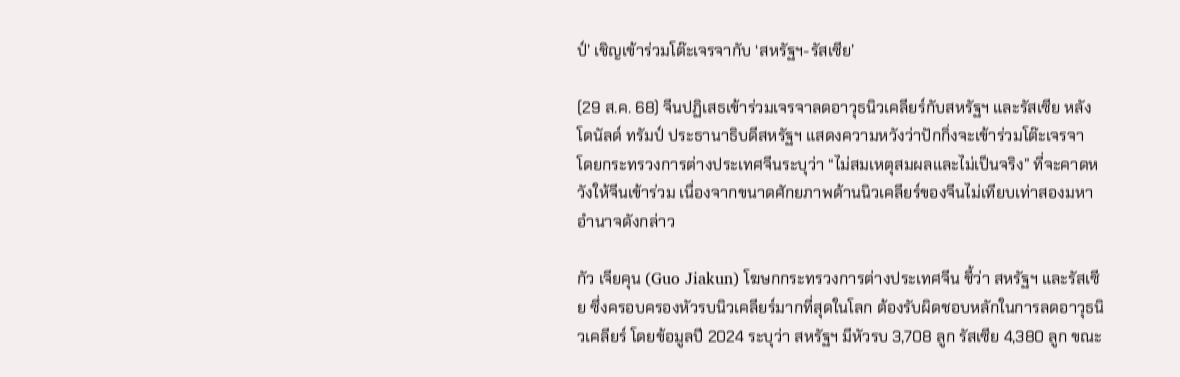ป์’ เชิญเข้าร่วมโต๊ะเจรจากับ ‘สหรัฐฯ-รัสเซีย’

(29 ส.ค. 68) จีนปฏิเสธเข้าร่วมเจรจาลดอาวุธนิวเคลียร์กับสหรัฐฯ และรัสเซีย หลังโดนัลด์ ทรัมป์ ประธานาธิบดีสหรัฐฯ แสดงความหวังว่าปักกิ่งจะเข้าร่วมโต๊ะเจรจา โดยกระทรวงการต่างประเทศจีนระบุว่า “ไม่สมเหตุสมผลและไม่เป็นจริง” ที่จะคาดหวังให้จีนเข้าร่วม เนื่องจากขนาดศักยภาพด้านนิวเคลียร์ของจีนไม่เทียบเท่าสองมหาอำนาจดังกล่าว

กัว เจียคุน (Guo Jiakun) โฆษกกระทรวงการต่างประเทศจีน ชี้ว่า สหรัฐฯ และรัสเซีย ซึ่งครอบครองหัวรบนิวเคลียร์มากที่สุดในโลก ต้องรับผิดชอบหลักในการลดอาวุธนิวเคลียร์ โดยข้อมูลปี 2024 ระบุว่า สหรัฐฯ มีหัวรบ 3,708 ลูก รัสเซีย 4,380 ลูก ขณะ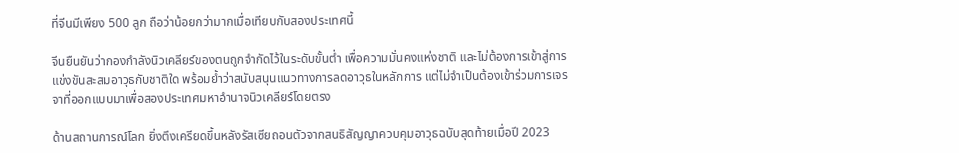ที่จีนมีเพียง 500 ลูก ถือว่าน้อยกว่ามากเมื่อเทียบกับสองประเทศนี้

จีนยืนยันว่ากองกำลังนิวเคลียร์ของตนถูกจำกัดไว้ในระดับขั้นต่ำ เพื่อความมั่นคงแห่งชาติ และไม่ต้องการเข้าสู่การแข่งขันสะสมอาวุธกับชาติใด พร้อมย้ำว่าสนับสนุนแนวทางการลดอาวุธในหลักการ แต่ไม่จำเป็นต้องเข้าร่วมการเจรจาที่ออกแบบมาเพื่อสองประเทศมหาอำนาจนิวเคลียร์โดยตรง

ด้านสถานการณ์โลก ยิ่งตึงเครียดขึ้นหลังรัสเซียถอนตัวจากสนธิสัญญาควบคุมอาวุธฉบับสุดท้ายเมื่อปี 2023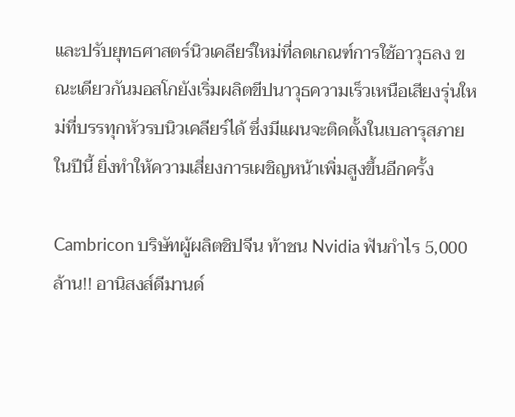และปรับยุทธศาสตร์นิวเคลียร์ใหม่ที่ลดเกณฑ์การใช้อาวุธลง ขณะเดียวกันมอสโกยังเริ่มผลิตขีปนาวุธความเร็วเหนือเสียงรุ่นใหม่ที่บรรทุกหัวรบนิวเคลียร์ได้ ซึ่งมีแผนจะติดตั้งในเบลารุสภายในปีนี้ ยิ่งทำให้ความเสี่ยงการเผชิญหน้าเพิ่มสูงขึ้นอีกครั้ง

Cambricon บริษัทผู้ผลิตชิปจีน ท้าชน Nvidia ฟันกำไร 5,000 ล้าน!! อานิสงส์ดีมานด์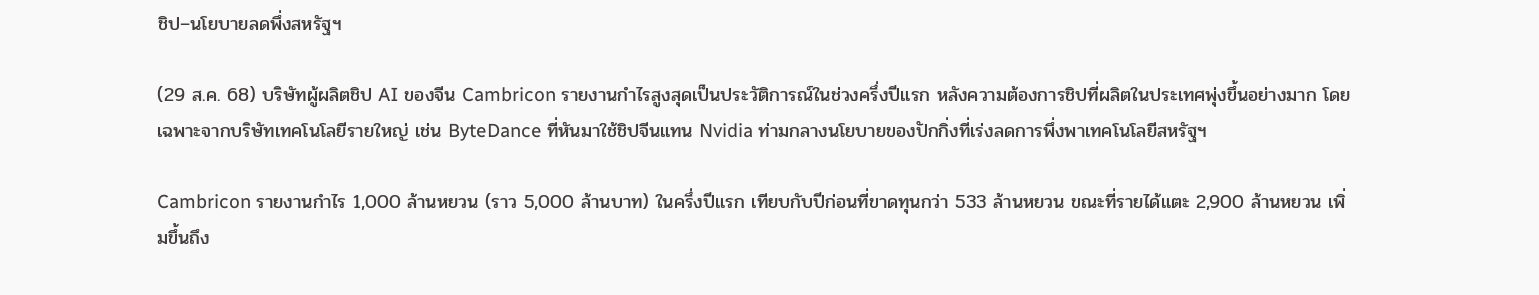ชิป–นโยบายลดพึ่งสหรัฐฯ

(29 ส.ค. 68) บริษัทผู้ผลิตชิป AI ของจีน Cambricon รายงานกำไรสูงสุดเป็นประวัติการณ์ในช่วงครึ่งปีแรก หลังความต้องการชิปที่ผลิตในประเทศพุ่งขึ้นอย่างมาก โดยเฉพาะจากบริษัทเทคโนโลยีรายใหญ่ เช่น ByteDance ที่หันมาใช้ชิปจีนแทน Nvidia ท่ามกลางนโยบายของปักกิ่งที่เร่งลดการพึ่งพาเทคโนโลยีสหรัฐฯ

Cambricon รายงานกำไร 1,000 ล้านหยวน (ราว 5,000 ล้านบาท) ในครึ่งปีแรก เทียบกับปีก่อนที่ขาดทุนกว่า 533 ล้านหยวน ขณะที่รายได้แตะ 2,900 ล้านหยวน เพิ่มขึ้นถึง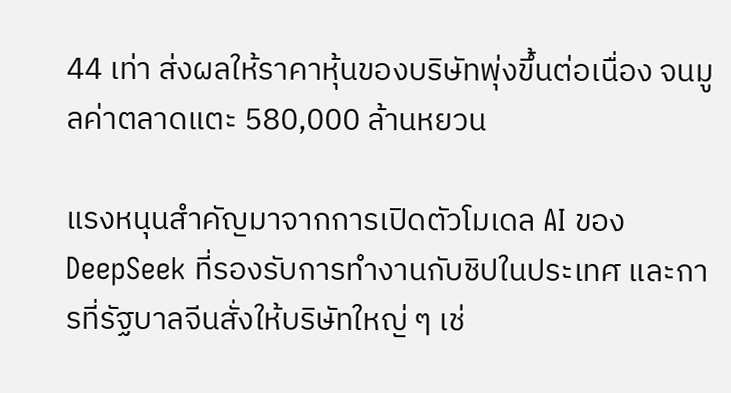44 เท่า ส่งผลให้ราคาหุ้นของบริษัทพุ่งขึ้นต่อเนื่อง จนมูลค่าตลาดแตะ 580,000 ล้านหยวน

แรงหนุนสำคัญมาจากการเปิดตัวโมเดล AI ของ DeepSeek ที่รองรับการทำงานกับชิปในประเทศ และการที่รัฐบาลจีนสั่งให้บริษัทใหญ่ ๆ เช่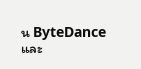น ByteDance และ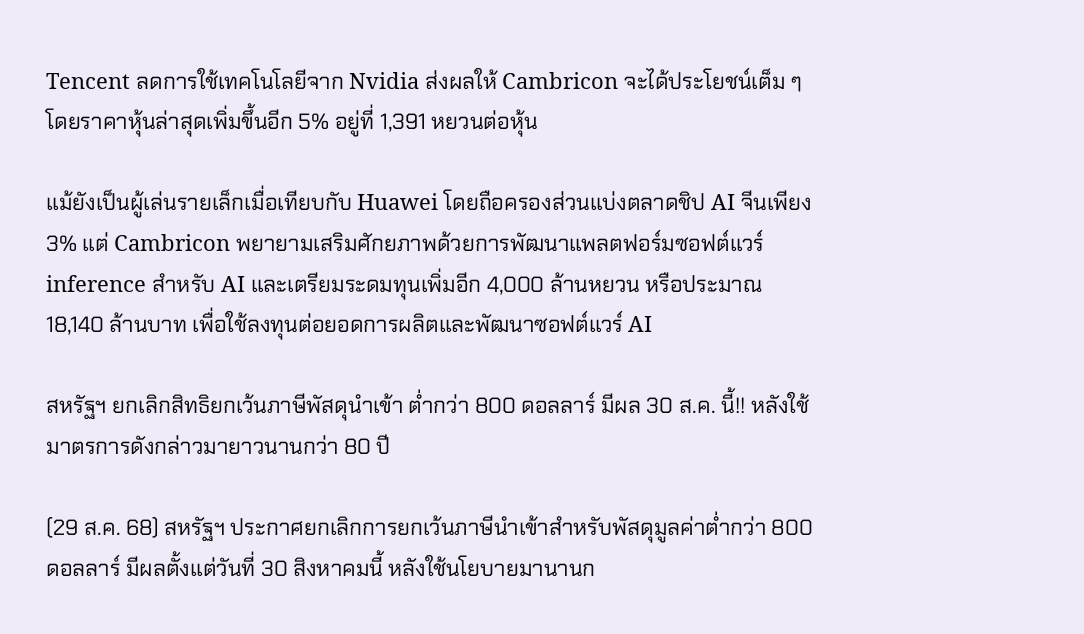Tencent ลดการใช้เทคโนโลยีจาก Nvidia ส่งผลให้ Cambricon จะได้ประโยชน์เต็ม ๆ โดยราคาหุ้นล่าสุดเพิ่มขึ้นอีก 5% อยู่ที่ 1,391 หยวนต่อหุ้น

แม้ยังเป็นผู้เล่นรายเล็กเมื่อเทียบกับ Huawei โดยถือครองส่วนแบ่งตลาดชิป AI จีนเพียง 3% แต่ Cambricon พยายามเสริมศักยภาพด้วยการพัฒนาแพลตฟอร์มซอฟต์แวร์ inference สำหรับ AI และเตรียมระดมทุนเพิ่มอีก 4,000 ล้านหยวน หรือประมาณ 18,140 ล้านบาท เพื่อใช้ลงทุนต่อยอดการผลิตและพัฒนาซอฟต์แวร์ AI

สหรัฐฯ ยกเลิกสิทธิยกเว้นภาษีพัสดุนำเข้า ต่ำกว่า 800 ดอลลาร์ มีผล 30 ส.ค. นี้!! หลังใช้มาตรการดังกล่าวมายาวนานกว่า 80 ปี

(29 ส.ค. 68) สหรัฐฯ ประกาศยกเลิกการยกเว้นภาษีนำเข้าสำหรับพัสดุมูลค่าต่ำกว่า 800 ดอลลาร์ มีผลตั้งแต่วันที่ 30 สิงหาคมนี้ หลังใช้นโยบายมานานก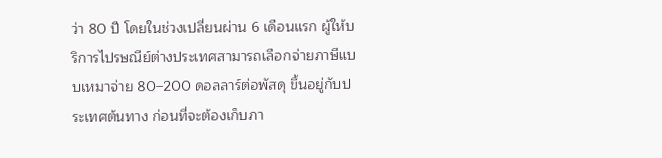ว่า 80 ปี โดยในช่วงเปลี่ยนผ่าน 6 เดือนแรก ผู้ให้บริการไปรษณีย์ต่างประเทศสามารถเลือกจ่ายภาษีแบบเหมาจ่าย 80–200 ดอลลาร์ต่อพัสดุ ขึ้นอยู่กับประเทศต้นทาง ก่อนที่จะต้องเก็บภา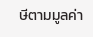ษีตามมูลค่า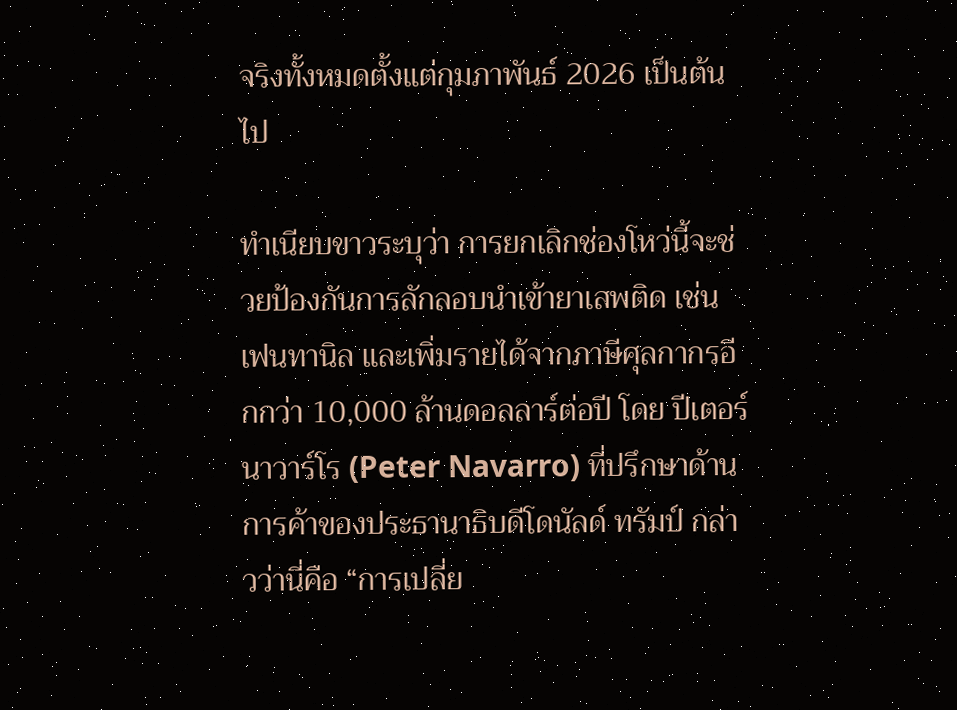จริงทั้งหมดตั้งแต่กุมภาพันธ์ 2026 เป็นต้นไป

ทำเนียบขาวระบุว่า การยกเลิกช่องโหว่นี้จะช่วยป้องกันการลักลอบนำเข้ายาเสพติด เช่น เฟนทานิล และเพิ่มรายได้จากภาษีศุลกากรอีกกว่า 10,000 ล้านดอลลาร์ต่อปี โดย ปีเตอร์ นาวาร์โร (Peter Navarro) ที่ปรึกษาด้านการค้าของประธานาธิบดีโดนัลด์ ทรัมป์ กล่าวว่านี่คือ “การเปลี่ย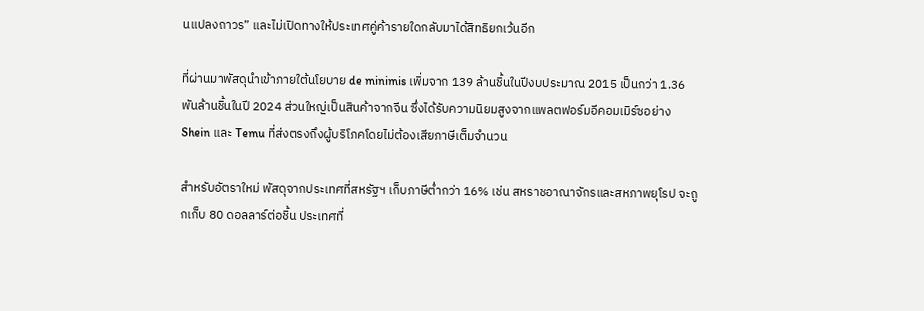นแปลงถาวร” และไม่เปิดทางให้ประเทศคู่ค้ารายใดกลับมาได้สิทธิยกเว้นอีก

ที่ผ่านมาพัสดุนำเข้าภายใต้นโยบาย de minimis เพิ่มจาก 139 ล้านชิ้นในปีงบประมาณ 2015 เป็นกว่า 1.36 พันล้านชิ้นในปี 2024 ส่วนใหญ่เป็นสินค้าจากจีน ซึ่งได้รับความนิยมสูงจากแพลตฟอร์มอีคอมเมิร์ซอย่าง Shein และ Temu ที่ส่งตรงถึงผู้บริโภคโดยไม่ต้องเสียภาษีเต็มจำนวน

สำหรับอัตราใหม่ พัสดุจากประเทศที่สหรัฐฯ เก็บภาษีต่ำกว่า 16% เช่น สหราชอาณาจักรและสหภาพยุโรป จะถูกเก็บ 80 ดอลลาร์ต่อชิ้น ประเทศที่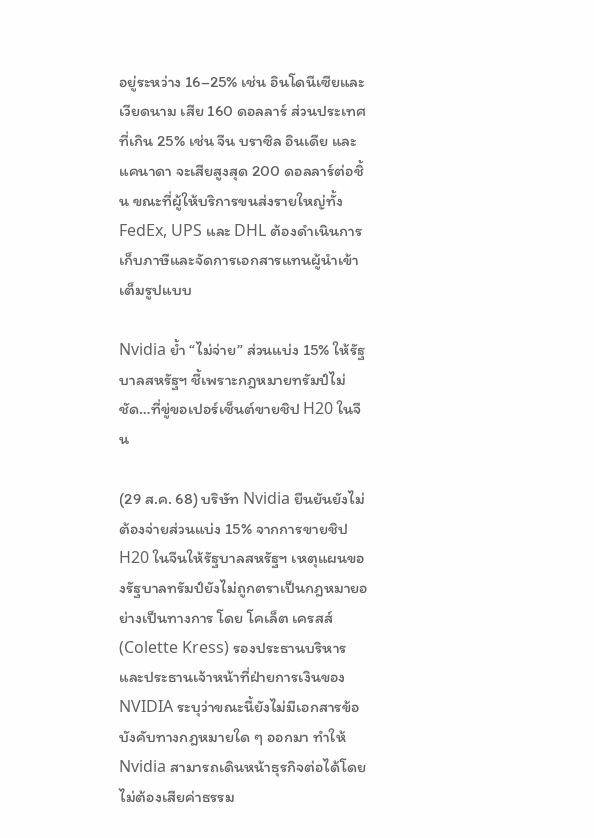อยู่ระหว่าง 16–25% เช่น อินโดนีเซียและเวียดนาม เสีย 160 ดอลลาร์ ส่วนประเทศที่เกิน 25% เช่น จีน บราซิล อินเดีย และแคนาดา จะเสียสูงสุด 200 ดอลลาร์ต่อชิ้น ขณะที่ผู้ให้บริการขนส่งรายใหญ่ทั้ง FedEx, UPS และ DHL ต้องดำเนินการเก็บภาษีและจัดการเอกสารแทนผู้นำเข้าเต็มรูปแบบ

Nvidia ย้ำ “ไม่จ่าย” ส่วนแบ่ง 15% ให้รัฐบาลสหรัฐฯ ชี้เพราะกฎหมายทรัมป์ไม่ชัด…ที่ขู่ขอเปอร์เซ็นต์ขายชิป H20 ในจีน

(29 ส.ค. 68) บริษัท Nvidia ยืนยันยังไม่ต้องจ่ายส่วนแบ่ง 15% จากการขายชิป H20 ในจีนให้รัฐบาลสหรัฐฯ เหตุแผนของรัฐบาลทรัมป์ยังไม่ถูกตราเป็นกฎหมายอย่างเป็นทางการ โดย โคเล็ต เครสส์ (Colette Kress) รองประธานบริหารและประธานเจ้าหน้าที่ฝ่ายการเงินของ NVIDIA ระบุว่าขณะนี้ยังไม่มีเอกสารข้อบังคับทางกฎหมายใด ๆ ออกมา ทำให้ Nvidia สามารถเดินหน้าธุรกิจต่อได้โดยไม่ต้องเสียค่าธรรม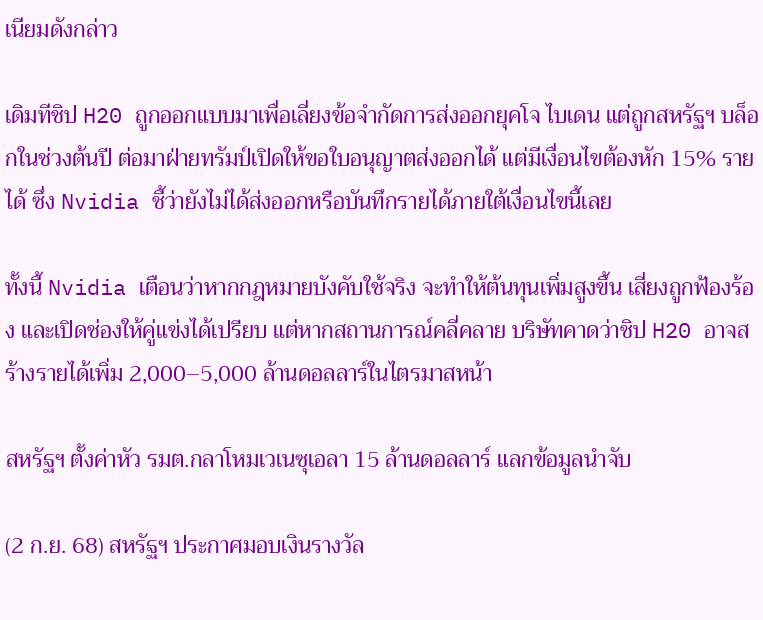เนียมดังกล่าว

เดิมทีชิป H20 ถูกออกแบบมาเพื่อเลี่ยงข้อจำกัดการส่งออกยุคโจ ไบเดน แต่ถูกสหรัฐฯ บล็อกในช่วงต้นปี ต่อมาฝ่ายทรัมป์เปิดให้ขอใบอนุญาตส่งออกได้ แต่มีเงื่อนไขต้องหัก 15% รายได้ ซึ่ง Nvidia ชี้ว่ายังไม่ได้ส่งออกหรือบันทึกรายได้ภายใต้เงื่อนไขนี้เลย

ทั้งนี้ Nvidia เตือนว่าหากกฎหมายบังคับใช้จริง จะทำให้ต้นทุนเพิ่มสูงขึ้น เสี่ยงถูกฟ้องร้อง และเปิดช่องให้คู่แข่งได้เปรียบ แต่หากสถานการณ์คลี่คลาย บริษัทคาดว่าชิป H20 อาจสร้างรายได้เพิ่ม 2,000–5,000 ล้านดอลลาร์ในไตรมาสหน้า

สหรัฐฯ ตั้งค่าหัว รมต.กลาโหมเวเนซุเอลา 15 ล้านดอลลาร์ แลกข้อมูลนำจับ

(2 ก.ย. 68) สหรัฐฯ ประกาศมอบเงินรางวัล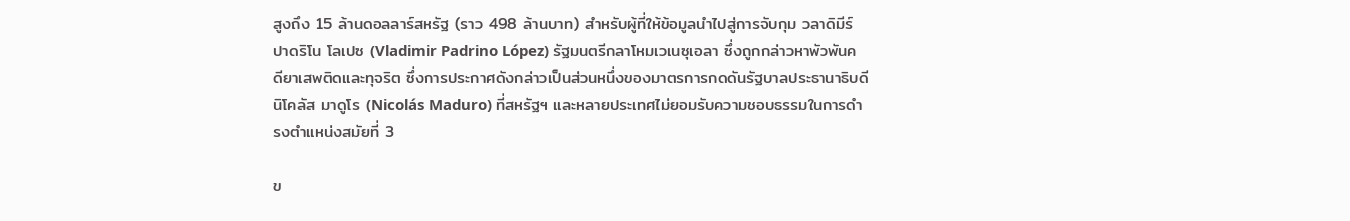สูงถึง 15 ล้านดอลลาร์สหรัฐ (ราว 498 ล้านบาท) สำหรับผู้ที่ให้ข้อมูลนำไปสู่การจับกุม วลาดิมีร์ ปาดริโน โลเปซ (Vladimir Padrino López) รัฐมนตรีกลาโหมเวเนซุเอลา ซึ่งถูกกล่าวหาพัวพันคดียาเสพติดและทุจริต ซึ่งการประกาศดังกล่าวเป็นส่วนหนึ่งของมาตรการกดดันรัฐบาลประธานาธิบดีนิโคลัส มาดูโร (Nicolás Maduro) ที่สหรัฐฯ และหลายประเทศไม่ยอมรับความชอบธรรมในการดำรงตำแหน่งสมัยที่ 3

ข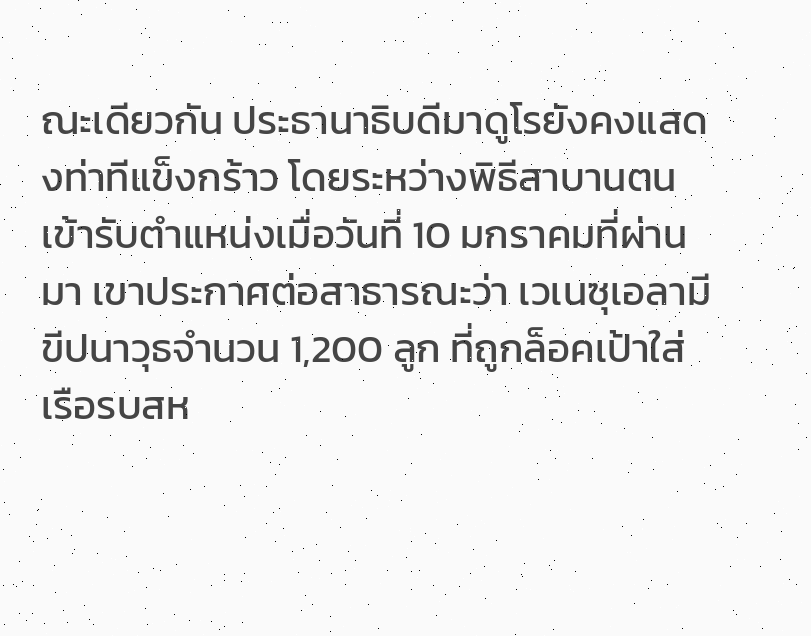ณะเดียวกัน ประธานาธิบดีมาดูโรยังคงแสดงท่าทีแข็งกร้าว โดยระหว่างพิธีสาบานตนเข้ารับตำแหน่งเมื่อวันที่ 10 มกราคมที่ผ่านมา เขาประกาศต่อสาธารณะว่า เวเนซุเอลามีขีปนาวุธจำนวน 1,200 ลูก ที่ถูกล็อคเป้าใส่เรือรบสห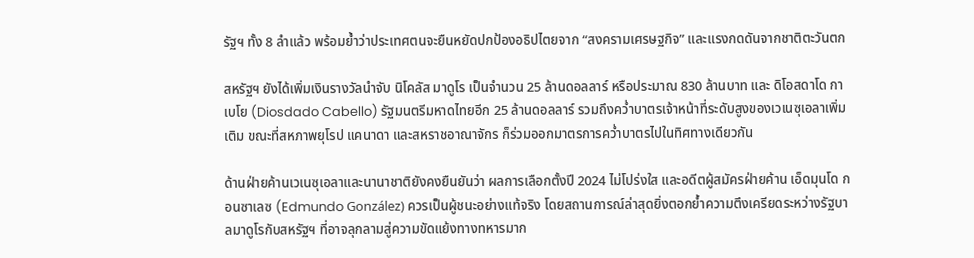รัฐฯ ทั้ง 8 ลำแล้ว พร้อมย้ำว่าประเทศตนจะยืนหยัดปกป้องอธิปไตยจาก “สงครามเศรษฐกิจ” และแรงกดดันจากชาติตะวันตก

สหรัฐฯ ยังได้เพิ่มเงินรางวัลนำจับ นิโคลัส มาดูโร เป็นจำนวน 25 ล้านดอลลาร์ หรือประมาณ 830 ล้านบาท และ ดิโอสดาโด กาเบโย (Diosdado Cabello) รัฐมนตรีมหาดไทยอีก 25 ล้านดอลลาร์ รวมถึงคว่ำบาตรเจ้าหน้าที่ระดับสูงของเวเนซุเอลาเพิ่มเติม ขณะที่สหภาพยุโรป แคนาดา และสหราชอาณาจักร ก็ร่วมออกมาตรการคว่ำบาตรไปในทิศทางเดียวกัน

ด้านฝ่ายค้านเวเนซุเอลาและนานาชาติยังคงยืนยันว่า ผลการเลือกตั้งปี 2024 ไม่โปร่งใส และอดีตผู้สมัครฝ่ายค้าน เอ็ดมุนโด กอนซาเลซ (Edmundo González) ควรเป็นผู้ชนะอย่างแท้จริง โดยสถานการณ์ล่าสุดยิ่งตอกย้ำความตึงเครียดระหว่างรัฐบาลมาดูโรกับสหรัฐฯ ที่อาจลุกลามสู่ความขัดแย้งทางทหารมาก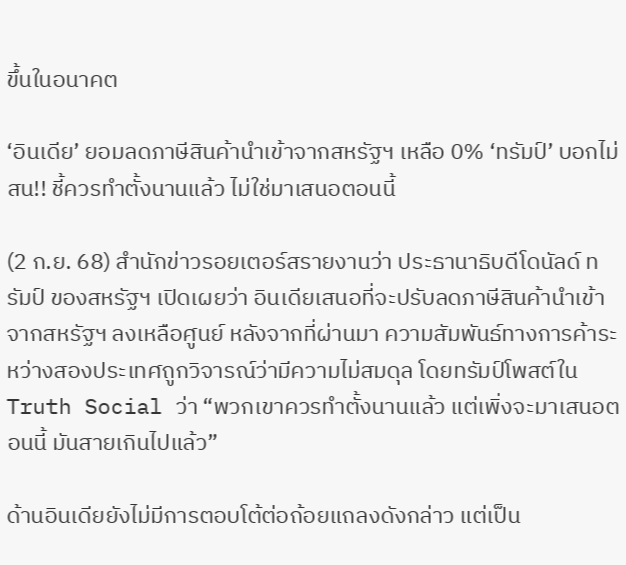ขึ้นในอนาคต

‘อินเดีย’ ยอมลดภาษีสินค้านำเข้าจากสหรัฐฯ เหลือ 0% ‘ทรัมป์’ บอกไม่สน!! ชี้ควรทำตั้งนานแล้ว ไม่ใช่มาเสนอตอนนี้

(2 ก.ย. 68) สำนักข่าวรอยเตอร์สรายงานว่า ประธานาธิบดีโดนัลด์ ทรัมป์ ของสหรัฐฯ เปิดเผยว่า อินเดียเสนอที่จะปรับลดภาษีสินค้านำเข้าจากสหรัฐฯ ลงเหลือศูนย์ หลังจากที่ผ่านมา ความสัมพันธ์ทางการค้าระหว่างสองประเทศถูกวิจารณ์ว่ามีความไม่สมดุล โดยทรัมป์โพสต์ใน Truth Social ว่า “พวกเขาควรทำตั้งนานแล้ว แต่เพิ่งจะมาเสนอตอนนี้ มันสายเกินไปแล้ว”

ด้านอินเดียยังไม่มีการตอบโต้ต่อถ้อยแถลงดังกล่าว แต่เป็น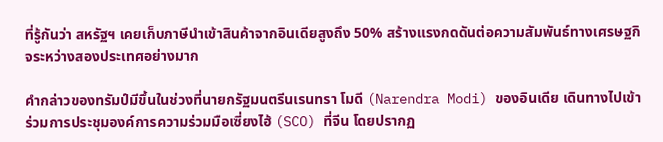ที่รู้กันว่า สหรัฐฯ เคยเก็บภาษีนำเข้าสินค้าจากอินเดียสูงถึง 50% สร้างแรงกดดันต่อความสัมพันธ์ทางเศรษฐกิจระหว่างสองประเทศอย่างมาก

คำกล่าวของทรัมป์มีขึ้นในช่วงที่นายกรัฐมนตรีนเรนทรา โมดี (Narendra Modi) ของอินเดีย เดินทางไปเข้าร่วมการประชุมองค์การความร่วมมือเซี่ยงไฮ้ (SCO) ที่จีน โดยปรากฏ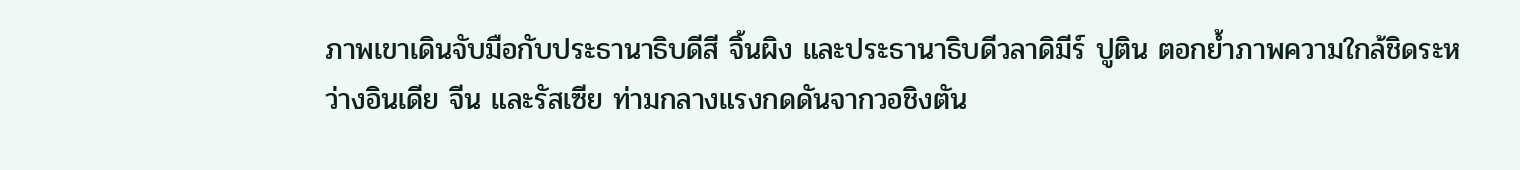ภาพเขาเดินจับมือกับประธานาธิบดีสี จิ้นผิง และประธานาธิบดีวลาดิมีร์ ปูติน ตอกย้ำภาพความใกล้ชิดระหว่างอินเดีย จีน และรัสเซีย ท่ามกลางแรงกดดันจากวอชิงตัน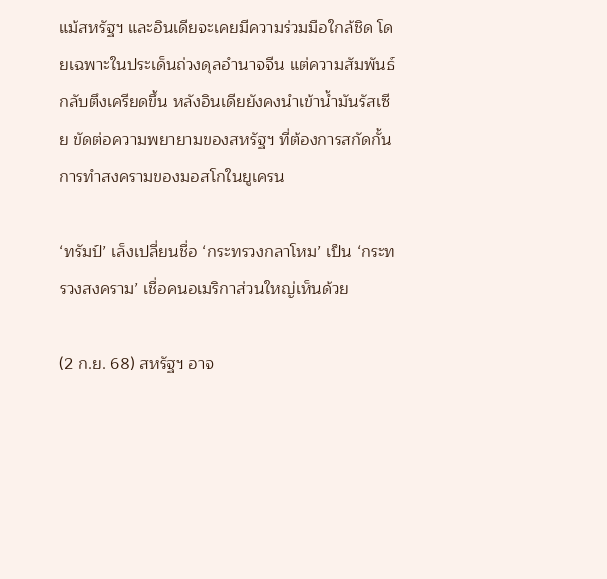แม้สหรัฐฯ และอินเดียจะเคยมีความร่วมมือใกล้ชิด โดยเฉพาะในประเด็นถ่วงดุลอำนาจจีน แต่ความสัมพันธ์กลับตึงเครียดขึ้น หลังอินเดียยังคงนำเข้าน้ำมันรัสเซีย ขัดต่อความพยายามของสหรัฐฯ ที่ต้องการสกัดกั้นการทำสงครามของมอสโกในยูเครน

‘ทรัมป์’ เล็งเปลี่ยนชื่อ ‘กระทรวงกลาโหม’ เป็น ‘กระทรวงสงคราม’ เชื่อคนอเมริกาส่วนใหญ่เห็นด้วย

(2 ก.ย. 68) สหรัฐฯ อาจ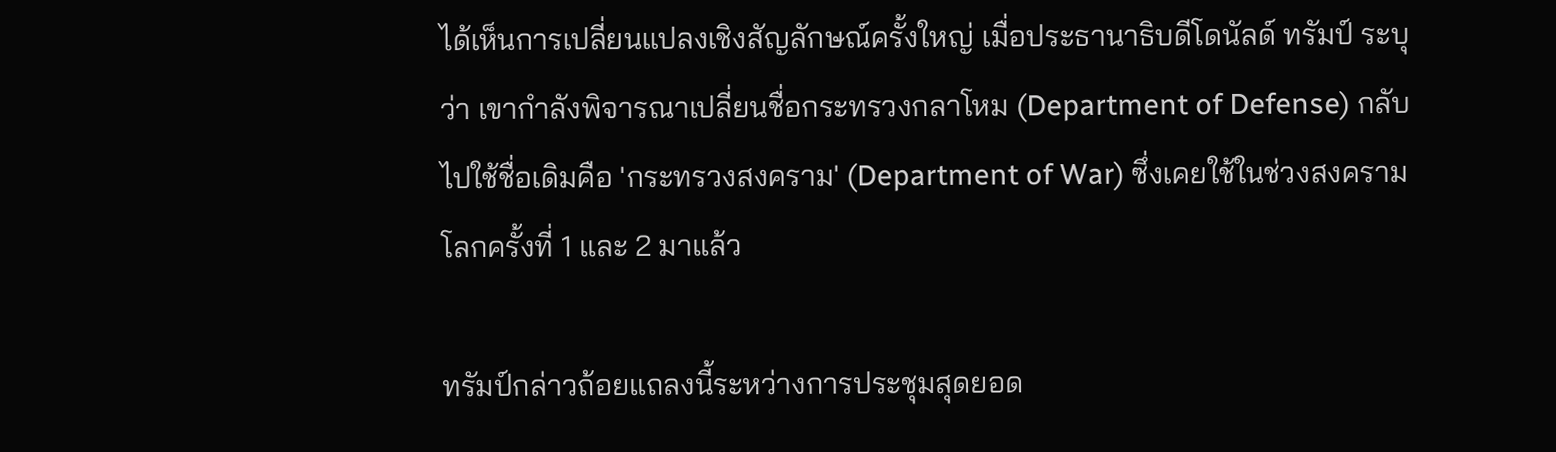ได้เห็นการเปลี่ยนแปลงเชิงสัญลักษณ์ครั้งใหญ่ เมื่อประธานาธิบดีโดนัลด์ ทรัมป์ ระบุว่า เขากำลังพิจารณาเปลี่ยนชื่อกระทรวงกลาโหม (Department of Defense) กลับไปใช้ชื่อเดิมคือ 'กระทรวงสงคราม' (Department of War) ซึ่งเคยใช้ในช่วงสงครามโลกครั้งที่ 1 และ 2 มาแล้ว

ทรัมป์กล่าวถ้อยแถลงนี้ระหว่างการประชุมสุดยอด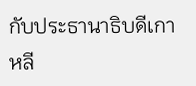กับประธานาธิบดีเกาหลี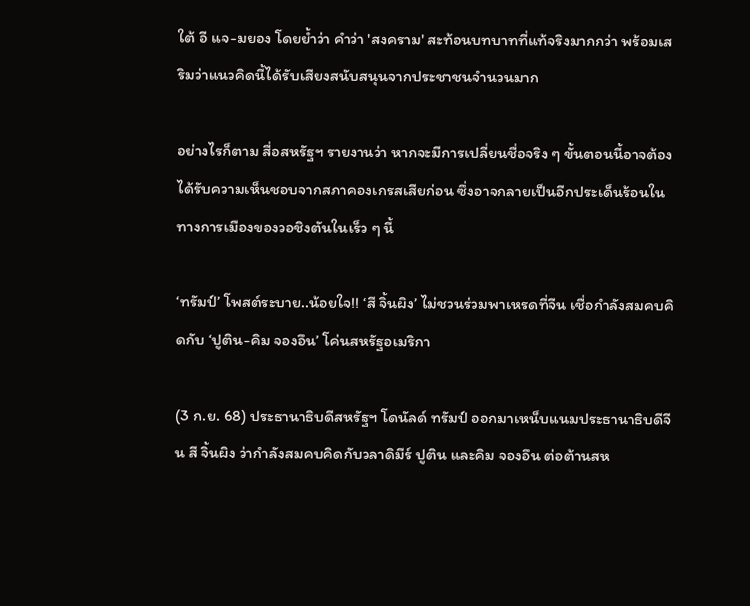ใต้ อี แจ-มยอง โดยย้ำว่า คำว่า 'สงคราม' สะท้อนบทบาทที่แท้จริงมากกว่า พร้อมเสริมว่าแนวคิดนี้ได้รับเสียงสนับสนุนจากประชาชนจำนวนมาก

อย่างไรก็ตาม สื่อสหรัฐฯ รายงานว่า หากจะมีการเปลี่ยนชื่อจริง ๆ ขั้นตอนนี้อาจต้องได้รับความเห็นชอบจากสภาคองเกรสเสียก่อน ซึ่งอาจกลายเป็นอีกประเด็นร้อนในทางการเมืองของวอชิงตันในเร็ว ๆ นี้

‘ทรัมป์’ โพสต์ระบาย..น้อยใจ!! ‘สี จิ้นผิง’ ไม่ชวนร่วมพาเหรดที่จีน เชื่อกำลังสมคบคิดกับ ‘ปูติน-คิม จองอึน’ โค่นสหรัฐอเมริกา

(3 ก.ย. 68) ประธานาธิบดีสหรัฐฯ โดนัลด์ ทรัมป์ ออกมาเหน็บแนมประธานาธิบดีจีน สี จิ้นผิง ว่ากำลังสมคบคิดกับวลาดิมีร์ ปูติน และคิม จองอึน ต่อต้านสห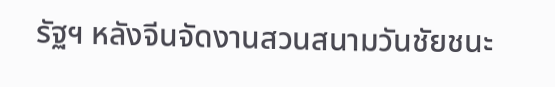รัฐฯ หลังจีนจัดงานสวนสนามวันชัยชนะ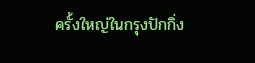ครั้งใหญ่ในกรุงปักกิ่ง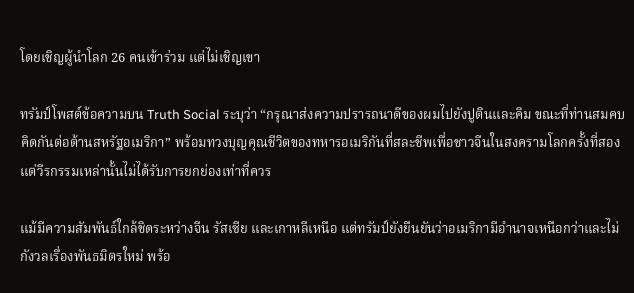โดยเชิญผู้นำโลก 26 คนเข้าร่วม แต่ไม่เชิญเขา

ทรัมป์โพสต์ข้อความบน Truth Social ระบุว่า “กรุณาส่งความปรารถนาดีของผมไปยังปูตินและคิม ขณะที่ท่านสมคบคิดกันต่อต้านสหรัฐอเมริกา” พร้อมทวงบุญคุณชีวิตของทหารอเมริกันที่สละชีพเพื่อชาวจีนในสงครามโลกครั้งที่สอง แต่วีรกรรมเหล่านั้นไม่ได้รับการยกย่องเท่าที่ควร

แม้มีความสัมพันธ์ใกล้ชิดระหว่างจีน รัสเซีย และเกาหลีเหนือ แต่ทรัมป์ยังยืนยันว่าอเมริกามีอำนาจเหนือกว่าและไม่กังวลเรื่องพันธมิตรใหม่ พร้อ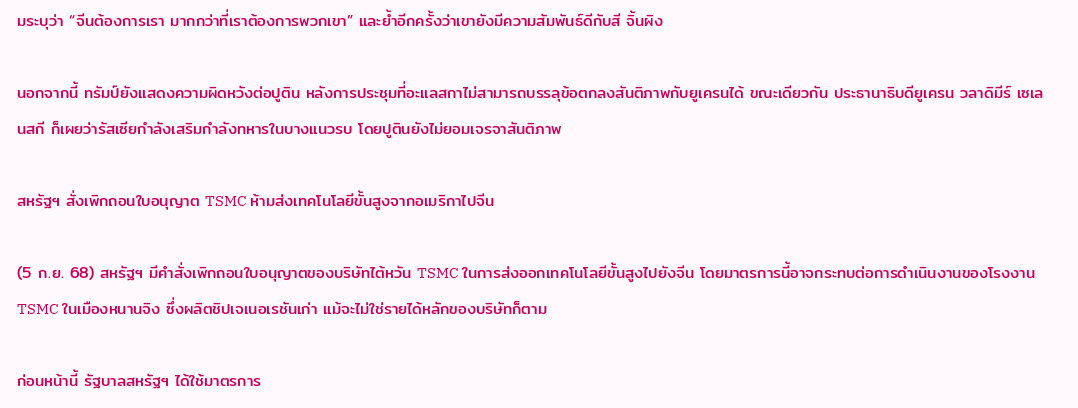มระบุว่า “จีนต้องการเรา มากกว่าที่เราต้องการพวกเขา” และย้ำอีกครั้งว่าเขายังมีความสัมพันธ์ดีกับสี จิ้นผิง

นอกจากนี้ ทรัมป์ยังแสดงความผิดหวังต่อปูติน หลังการประชุมที่อะแลสกาไม่สามารถบรรลุข้อตกลงสันติภาพกับยูเครนได้ ขณะเดียวกัน ประธานาธิบดียูเครน วลาดิมีร์ เซเลนสกี ก็เผยว่ารัสเซียกำลังเสริมกำลังทหารในบางแนวรบ โดยปูตินยังไม่ยอมเจรจาสันติภาพ

สหรัฐฯ สั่งเพิกถอนใบอนุญาต TSMC ห้ามส่งเทคโนโลยีขั้นสูงจากอเมริกาไปจีน

(5 ก.ย. 68) สหรัฐฯ มีคำสั่งเพิกถอนใบอนุญาตของบริษัทไต้หวัน TSMC ในการส่งออกเทคโนโลยีขั้นสูงไปยังจีน โดยมาตรการนี้อาจกระทบต่อการดำเนินงานของโรงงาน TSMC ในเมืองหนานจิง ซึ่งผลิตชิปเจเนอเรชันเก่า แม้จะไม่ใช่รายได้หลักของบริษัทก็ตาม

ก่อนหน้านี้ รัฐบาลสหรัฐฯ ได้ใช้มาตรการ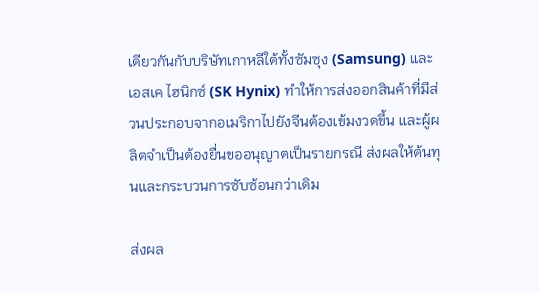เดียวกันกับบริษัทเกาหลีใต้ทั้งซัมซุง (Samsung) และ เอสเค ไฮนิกซ์ (SK Hynix) ทำให้การส่งออกสินค้าที่มีส่วนประกอบจากอเมริกาไปยังจีนต้องเข้มงวดขึ้น และผู้ผลิตจำเป็นต้องยื่นขออนุญาตเป็นรายกรณี ส่งผลให้ต้นทุนและกระบวนการซับซ้อนกว่าเดิม

ส่งผล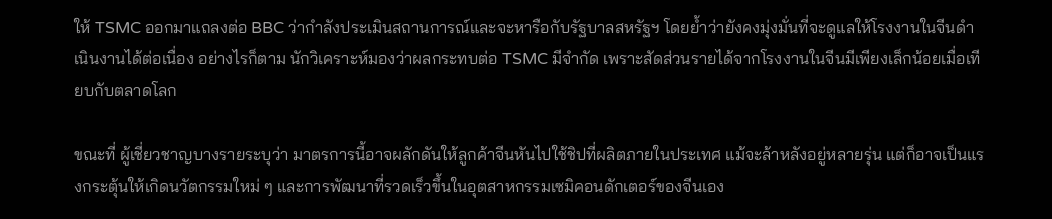ให้ TSMC ออกมาแถลงต่อ BBC ว่ากำลังประเมินสถานการณ์และจะหารือกับรัฐบาลสหรัฐฯ โดยย้ำว่ายังคงมุ่งมั่นที่จะดูแลให้โรงงานในจีนดำเนินงานได้ต่อเนื่อง อย่างไรก็ตาม นักวิเคราะห์มองว่าผลกระทบต่อ TSMC มีจำกัด เพราะสัดส่วนรายได้จากโรงงานในจีนมีเพียงเล็กน้อยเมื่อเทียบกับตลาดโลก

ขณะที่ ผู้เชี่ยวชาญบางรายระบุว่า มาตรการนี้อาจผลักดันให้ลูกค้าจีนหันไปใช้ชิปที่ผลิตภายในประเทศ แม้จะล้าหลังอยู่หลายรุ่น แต่ก็อาจเป็นแรงกระตุ้นให้เกิดนวัตกรรมใหม่ ๆ และการพัฒนาที่รวดเร็วขึ้นในอุตสาหกรรมเซมิคอนดักเตอร์ของจีนเอง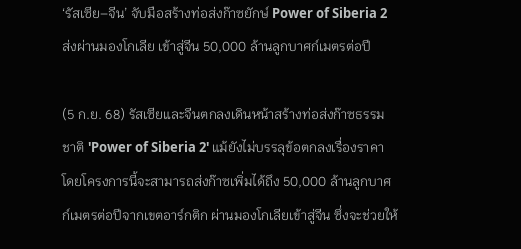‘รัสเซีย–จีน’ จับมือสร้างท่อส่งก๊าซยักษ์ Power of Siberia 2 ส่งผ่านมองโกเลีย เข้าสู่จีน 50,000 ล้านลูกบาศก์เมตรต่อปี

(5 ก.ย. 68) รัสเซียและจีนตกลงเดินหน้าสร้างท่อส่งก๊าซธรรมชาติ 'Power of Siberia 2' แม้ยังไม่บรรลุข้อตกลงเรื่องราคา โดยโครงการนี้จะสามารถส่งก๊าซเพิ่มได้ถึง 50,000 ล้านลูกบาศก์เมตรต่อปีจากเขตอาร์กติก ผ่านมองโกเลียเข้าสู่จีน ซึ่งจะช่วยให้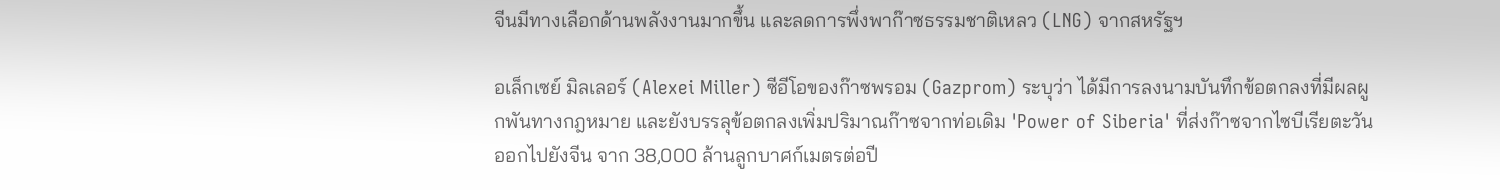จีนมีทางเลือกด้านพลังงานมากขึ้น และลดการพึ่งพาก๊าซธรรมชาติเหลว (LNG) จากสหรัฐฯ

อเล็กเซย์ มิลเลอร์ (Alexei Miller) ซีอีโอของก๊าซพรอม (Gazprom) ระบุว่า ได้มีการลงนามบันทึกข้อตกลงที่มีผลผูกพันทางกฎหมาย และยังบรรลุข้อตกลงเพิ่มปริมาณก๊าซจากท่อเดิม 'Power of Siberia' ที่ส่งก๊าซจากไซบีเรียตะวันออกไปยังจีน จาก 38,000 ล้านลูกบาศก์เมตรต่อปี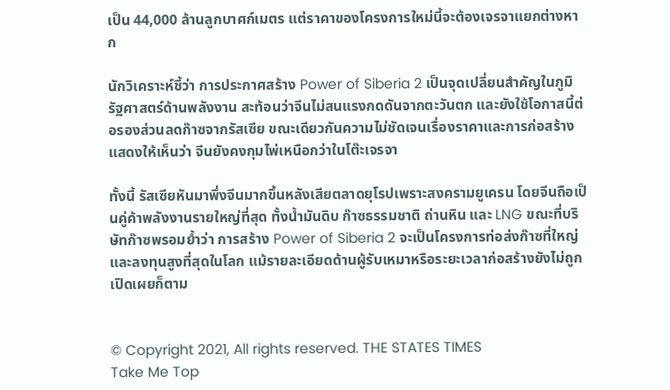เป็น 44,000 ล้านลูกบาศก์เมตร แต่ราคาของโครงการใหม่นี้จะต้องเจรจาแยกต่างหาก

นักวิเคราะห์ชี้ว่า การประกาศสร้าง Power of Siberia 2 เป็นจุดเปลี่ยนสำคัญในภูมิรัฐศาสตร์ด้านพลังงาน สะท้อนว่าจีนไม่สนแรงกดดันจากตะวันตก และยังใช้โอกาสนี้ต่อรองส่วนลดก๊าซจากรัสเซีย ขณะเดียวกันความไม่ชัดเจนเรื่องราคาและการก่อสร้างแสดงให้เห็นว่า จีนยังคงกุมไพ่เหนือกว่าในโต๊ะเจรจา

ทั้งนี้ รัสเซียหันมาพึ่งจีนมากขึ้นหลังเสียตลาดยุโรปเพราะสงครามยูเครน โดยจีนถือเป็นคู่ค้าพลังงานรายใหญ่ที่สุด ทั้งน้ำมันดิบ ก๊าซธรรมชาติ ถ่านหิน และ LNG ขณะที่บริษัทก๊าซพรอมย้ำว่า การสร้าง Power of Siberia 2 จะเป็นโครงการท่อส่งก๊าซที่ใหญ่และลงทุนสูงที่สุดในโลก แม้รายละเอียดด้านผู้รับเหมาหรือระยะเวลาก่อสร้างยังไม่ถูกเปิดเผยก็ตาม


© Copyright 2021, All rights reserved. THE STATES TIMES
Take Me Top